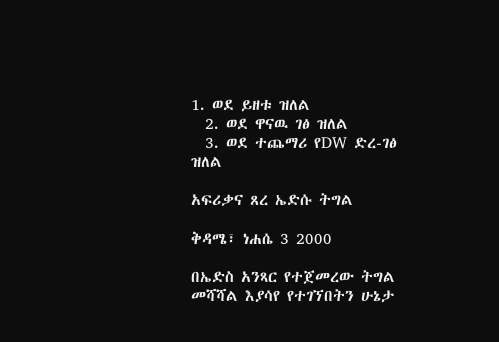1. ወደ ይዘቱ ዝለል
  2. ወደ ዋናዉ ገፅ ዝለል
  3. ወደ ተጨማሪ የDW ድረ-ገፅ ዝለል

አፍሪቃና ጸረ ኤድሱ ትግል

ቅዳሜ፣ ነሐሴ 3 2000

በኤድስ አንጻር የተጀመረው ትግል መሻሻል እያሳየ የተገኘበትን ሁኔታ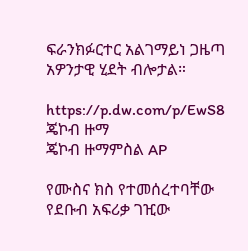ፍራንክፉርተር አልገማይነ ጋዜጣ አዎንታዊ ሂደት ብሎታል።

https://p.dw.com/p/EwS8
ጄኮብ ዙማ
ጄኮብ ዙማምስል AP

የሙስና ክስ የተመሰረተባቸው የደቡብ አፍሪቃ ገዢው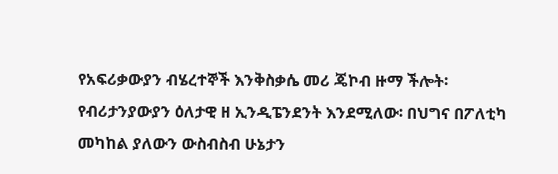የአፍሪቃውያን ብሄረተኞች እንቅስቃሴ መሪ ጄኮብ ዙማ ችሎት፡ የብሪታንያውያን ዕለታዊ ዘ ኢንዲፔንደንት እንደሚለው፡ በህግና በፖለቲካ መካከል ያለውን ውስብስብ ሁኔታን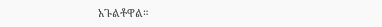አጉልቶዋል።